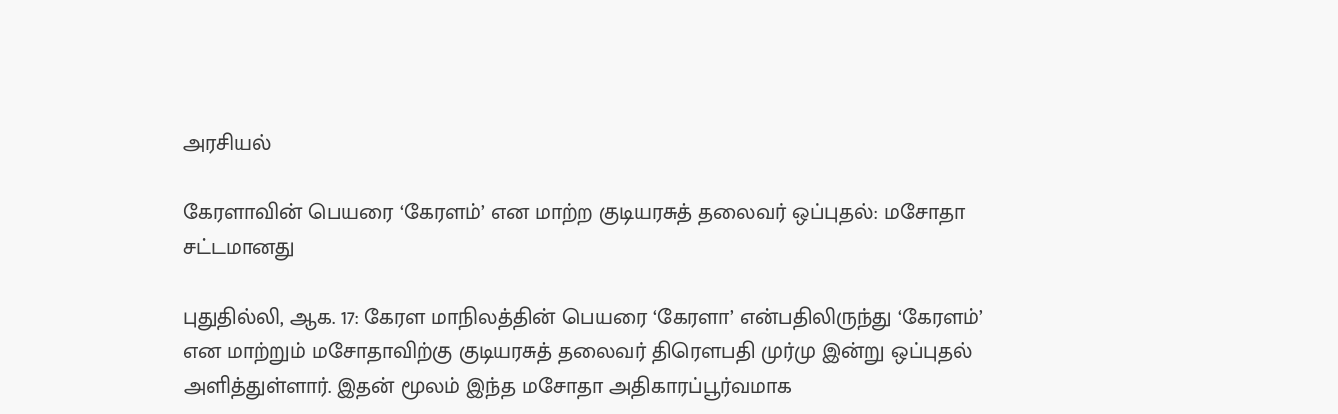அரசியல்

கேரளாவின் பெயரை ‘கேரளம்’ என மாற்ற குடியரசுத் தலைவர் ஒப்புதல்: மசோதா சட்டமானது

புதுதில்லி, ஆக. 17: கேரள மாநிலத்தின் பெயரை ‘கேரளா’ என்பதிலிருந்து ‘கேரளம்’ என மாற்றும் மசோதாவிற்கு குடியரசுத் தலைவர் திரௌபதி முர்மு இன்று ஒப்புதல் அளித்துள்ளார். இதன் மூலம் இந்த மசோதா அதிகாரப்பூர்வமாக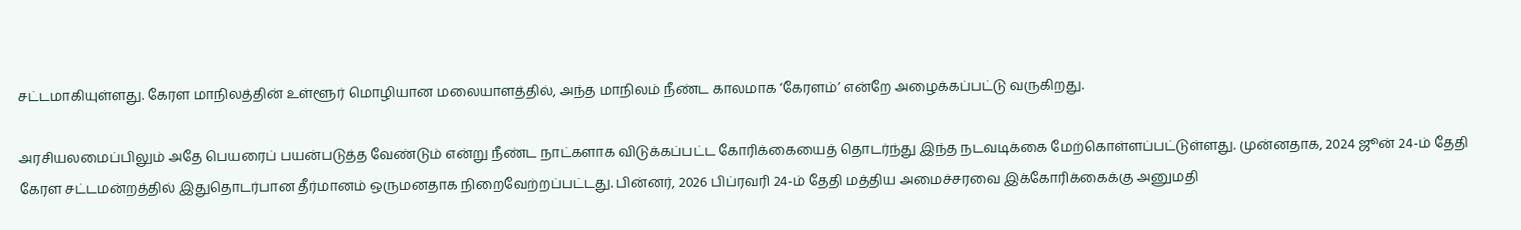சட்டமாகியுள்ளது. கேரள மாநிலத்தின் உள்ளூர் மொழியான மலையாளத்தில், அந்த மாநிலம் நீண்ட காலமாக ‘கேரளம்’ என்றே அழைக்கப்பட்டு வருகிறது.

அரசியலமைப்பிலும் அதே பெயரைப் பயன்படுத்த வேண்டும் என்று நீண்ட நாட்களாக விடுக்கப்பட்ட கோரிக்கையைத் தொடர்ந்து இந்த நடவடிக்கை மேற்கொள்ளப்பட்டுள்ளது. முன்னதாக, 2024 ஜூன் 24-ம் தேதி கேரள சட்டமன்றத்தில் இதுதொடர்பான தீர்மானம் ஒருமனதாக நிறைவேற்றப்பட்டது. பின்னர், 2026 பிப்ரவரி 24-ம் தேதி மத்திய அமைச்சரவை இக்கோரிக்கைக்கு அனுமதி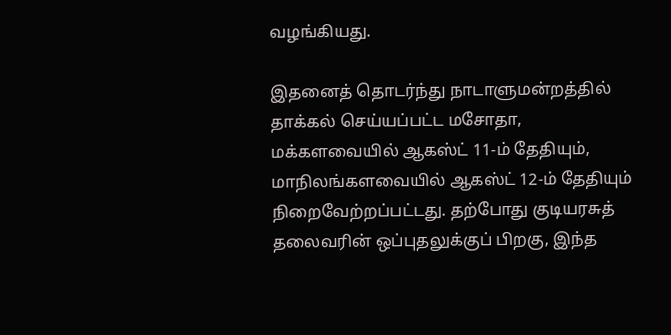வழங்கியது.

இதனைத் தொடர்ந்து நாடாளுமன்றத்தில் தாக்கல் செய்யப்பட்ட மசோதா, மக்களவையில் ஆகஸ்ட் 11-ம் தேதியும், மாநிலங்களவையில் ஆகஸ்ட் 12-ம் தேதியும் நிறைவேற்றப்பட்டது. தற்போது குடியரசுத் தலைவரின் ஒப்புதலுக்குப் பிறகு, இந்த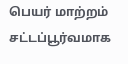பெயர் மாற்றம் சட்டப்பூர்வமாக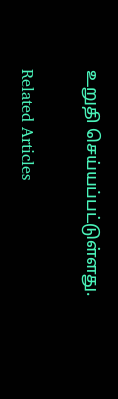உறுதி செய்யப்பட்டுள்ளது.

Related Articles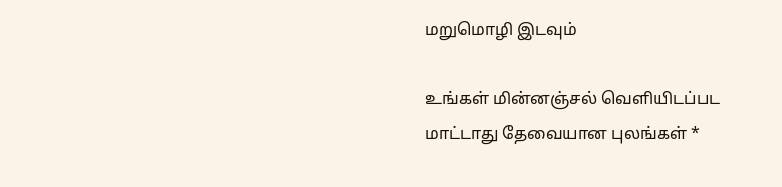மறுமொழி இடவும்

உங்கள் மின்னஞ்சல் வெளியிடப்பட மாட்டாது தேவையான புலங்கள் *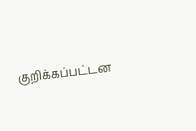குறிக்கப்பட்டன